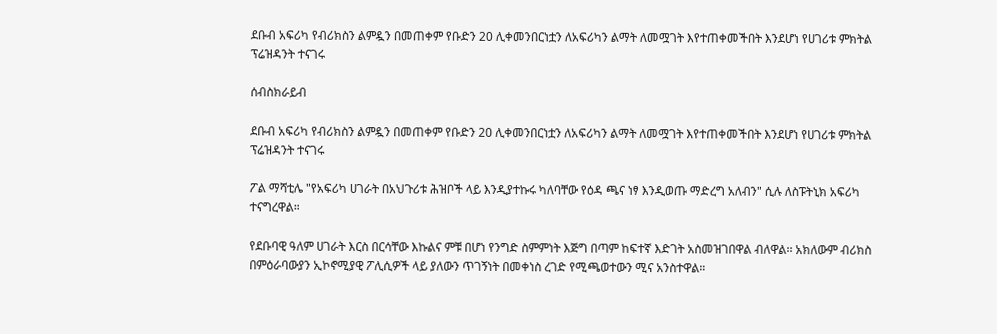ደቡብ አፍሪካ የብሪክስን ልምዷን በመጠቀም የቡድን 20 ሊቀመንበርነቷን ለአፍሪካን ልማት ለመሟገት እየተጠቀመችበት እንደሆነ የሀገሪቱ ምክትል ፕሬዝዳንት ተናገሩ

ሰብስክራይብ

ደቡብ አፍሪካ የብሪክስን ልምዷን በመጠቀም የቡድን 20 ሊቀመንበርነቷን ለአፍሪካን ልማት ለመሟገት እየተጠቀመችበት እንደሆነ የሀገሪቱ ምክትል ፕሬዝዳንት ተናገሩ

ፖል ማሻቲሌ "የአፍሪካ ሀገራት በአህጉሪቱ ሕዝቦች ላይ እንዲያተኩሩ ካለባቸው የዕዳ ጫና ነፃ እንዲወጡ ማድረግ አለብን" ሲሉ ለስፑትኒክ አፍሪካ ተናግረዋል።

የደቡባዊ ዓለም ሀገራት እርስ በርሳቸው እኩልና ምቹ በሆነ የንግድ ስምምነት እጅግ በጣም ከፍተኛ እድገት አስመዝገበዋል ብለዋል፡፡ አክለውም ብሪክስ በምዕራባውያን ኢኮኖሚያዊ ፖሊሲዎች ላይ ያለውን ጥገኝነት በመቀነስ ረገድ የሚጫወተውን ሚና አንስተዋል።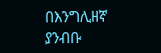በእንግሊዘኛ ያንብቡ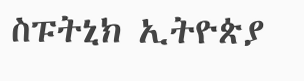ስፑትኒክ ኢትዮጵያ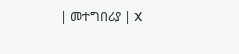| መተግበሪያ | X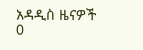አዳዲስ ዜናዎች
0